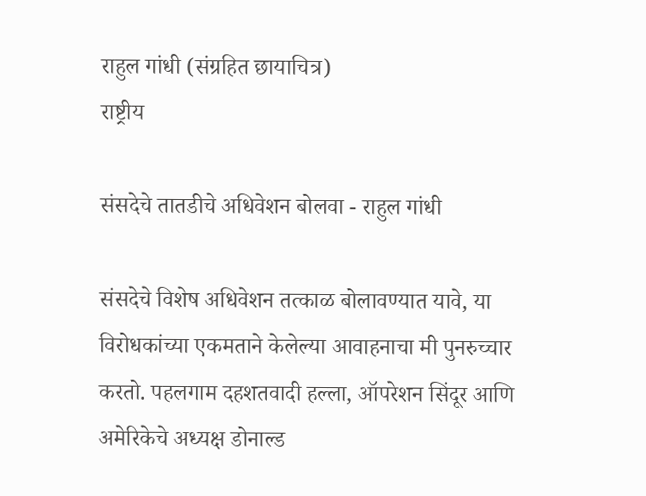राहुल गांधी (संग्रहित छायाचित्र)
राष्ट्रीय

संसदेचे तातडीचे अधिवेशन बोलवा - राहुल गांधी

संसदेचे विशेष अधिवेशन तत्काळ बोलावण्यात यावे, या विरोधकांच्या एकमताने केलेल्या आवाहनाचा मी पुनरुच्चार करतो. पहलगाम दहशतवादी हल्ला, ऑपरेशन सिंदूर आणि अमेरिकेचे अध्यक्ष डोनाल्ड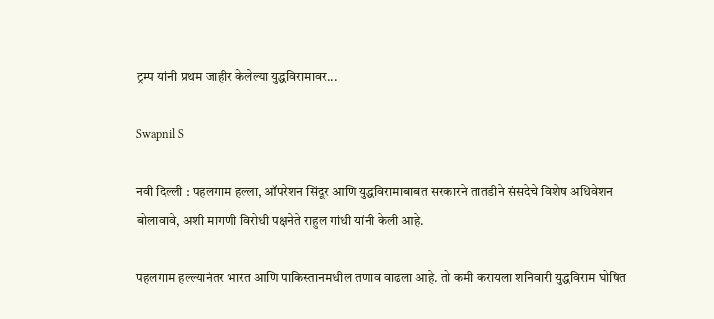ट्रम्प यांनी प्रथम जाहीर केलेल्या युद्धविरामावर...

Swapnil S

नवी दिल्ली : पहलगाम हल्ला, ऑपरेशन सिंदूर आणि युद्धविरामाबाबत सरकारने तातडीने संसदेचे विशेष अधिवेशन बोलावावे, अशी मागणी विरोधी पक्षनेते राहुल गांधी यांनी केली आहे.

पहलगाम हल्ल्यानंतर भारत आणि पाकिस्तानमधील तणाव वाढला आहे. तो कमी करायला शनिवारी युद्धविराम घोषित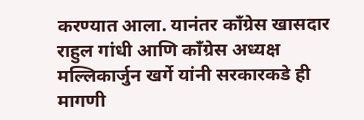करण्यात आला. यानंतर काँग्रेस खासदार राहुल गांधी आणि काँग्रेस अध्यक्ष मल्लिकार्जुन खर्गे यांनी सरकारकडे ही मागणी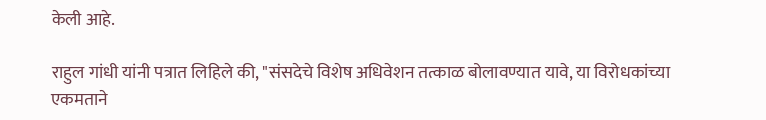केली आहे.

राहुल गांधी यांनी पत्रात लिहिले की, "संसदेचे विशेष अधिवेशन तत्काळ बोलावण्यात यावे, या विरोधकांच्या एकमताने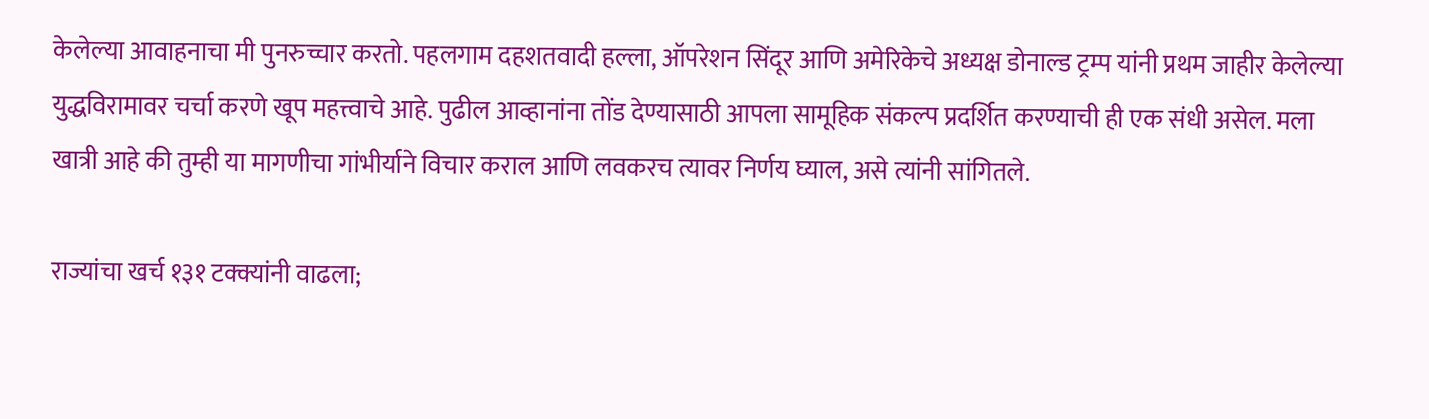केलेल्या आवाहनाचा मी पुनरुच्चार करतो. पहलगाम दहशतवादी हल्ला, ऑपरेशन सिंदूर आणि अमेरिकेचे अध्यक्ष डोनाल्ड ट्रम्प यांनी प्रथम जाहीर केलेल्या युद्धविरामावर चर्चा करणे खूप महत्त्वाचे आहे. पुढील आव्हानांना तोंड देण्यासाठी आपला सामूहिक संकल्प प्रदर्शित करण्याची ही एक संधी असेल. मला खात्री आहे की तुम्ही या मागणीचा गांभीर्याने विचार कराल आणि लवकरच त्यावर निर्णय घ्याल, असे त्यांनी सांगितले.

राज्यांचा खर्च १३१ टक्क्यांनी वाढला;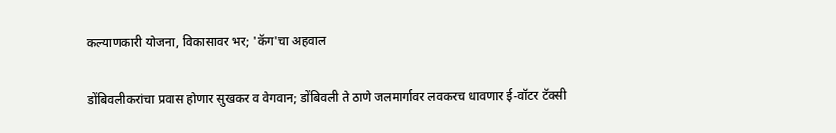कल्याणकारी योजना, विकासावर भर; 'कॅग'चा अहवाल

डोंबिवलीकरांचा प्रवास होणार सुखकर व वेगवान; डोंबिवली ते ठाणे जलमार्गावर लवकरच धावणार ई-वॉटर टॅक्सी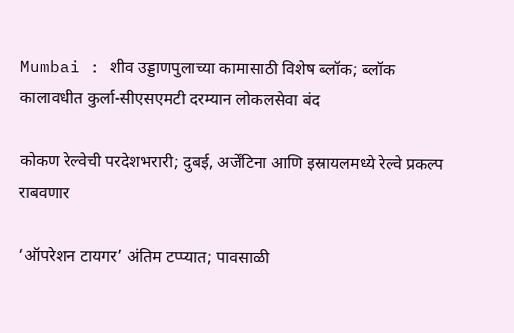Mumbai : शीव उड्डाणपुलाच्या कामासाठी विशेष ब्लॉक; ब्लॉक कालावधीत कुर्ला-सीएसएमटी दरम्यान लोकलसेवा बंद

कोकण रेल्वेची परदेशभरारी; दुबई, अर्जेंटिना आणि इस्रायलमध्ये रेल्वे प्रकल्प राबवणार

‘ऑपरेशन टायगर’ अंतिम टप्प्यात; पावसाळी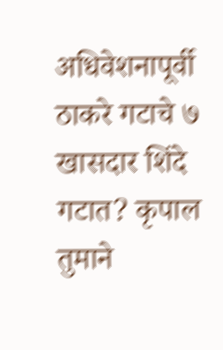अधिवेशनापूर्वी ठाकरे गटाचे ७ खासदार शिंदे गटात? कृपाल तुमाने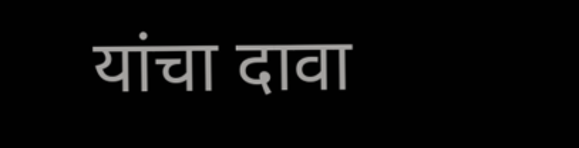यांचा दावा